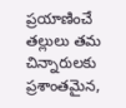ప్రయాణించే తల్లులు తమ చిన్నారులకు ప్రశాంతమైన,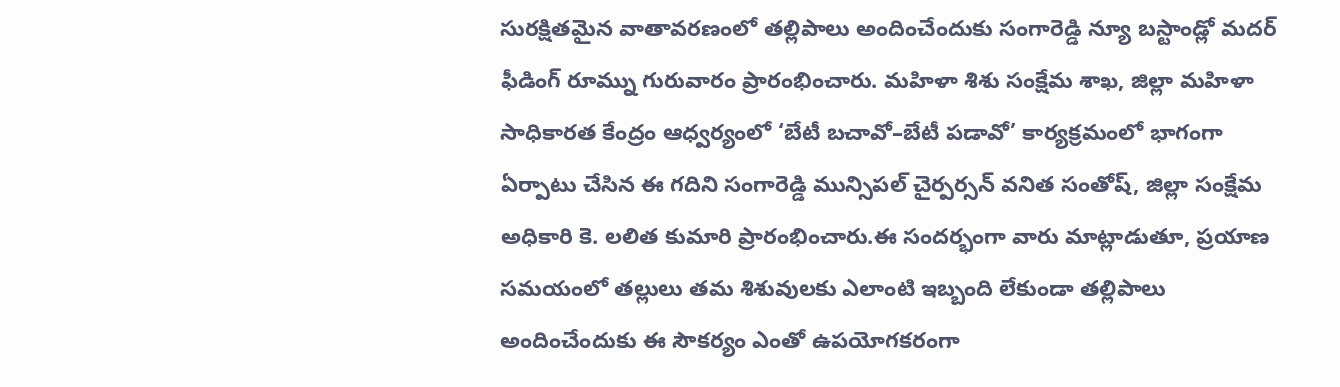సురక్షితమైన వాతావరణంలో తల్లిపాలు అందించేందుకు సంగారెడ్డి న్యూ బస్టాండ్లో మదర్ ఫీడింగ్ రూమ్ను గురువారం ప్రారంభించారు. మహిళా శిశు సంక్షేమ శాఖ, జిల్లా మహిళా సాధికారత కేంద్రం ఆధ్వర్యంలో ‘బేటీ బచావో–బేటీ పడావో’ కార్యక్రమంలో భాగంగా ఏర్పాటు చేసిన ఈ గదిని సంగారెడ్డి మున్సిపల్ చైర్పర్సన్ వనిత సంతోష్, జిల్లా సంక్షేమ అధికారి కె. లలిత కుమారి ప్రారంభించారు.ఈ సందర్భంగా వారు మాట్లాడుతూ, ప్రయాణ సమయంలో తల్లులు తమ శిశువులకు ఎలాంటి ఇబ్బంది లేకుండా తల్లిపాలు అందించేందుకు ఈ సౌకర్యం ఎంతో ఉపయోగకరంగా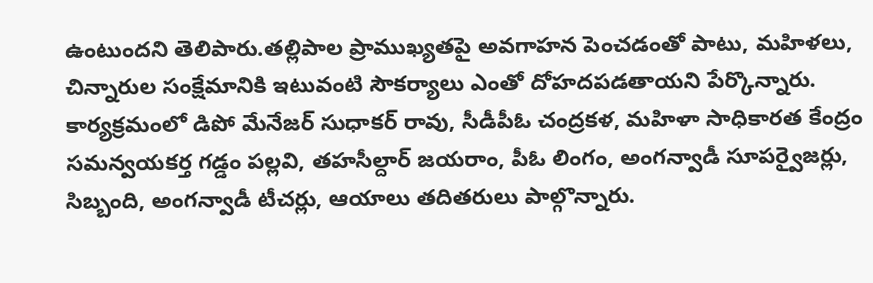ఉంటుందని తెలిపారు.తల్లిపాల ప్రాముఖ్యతపై అవగాహన పెంచడంతో పాటు, మహిళలు, చిన్నారుల సంక్షేమానికి ఇటువంటి సౌకర్యాలు ఎంతో దోహదపడతాయని పేర్కొన్నారు. కార్యక్రమంలో డిపో మేనేజర్ సుధాకర్ రావు, సీడీపీఓ చంద్రకళ, మహిళా సాధికారత కేంద్రం సమన్వయకర్త గడ్డం పల్లవి, తహసీల్దార్ జయరాం, పీఓ లింగం, అంగన్వాడీ సూపర్వైజర్లు, సిబ్బంది, అంగన్వాడీ టీచర్లు, ఆయాలు తదితరులు పాల్గొన్నారు.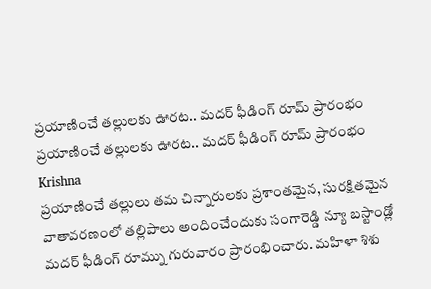ప్రయాణించే తల్లులకు ఊరట.. మదర్ ఫీడింగ్ రూమ్ ప్రారంభం
ప్రయాణించే తల్లులకు ఊరట.. మదర్ ఫీడింగ్ రూమ్ ప్రారంభం
Krishna
ప్రయాణించే తల్లులు తమ చిన్నారులకు ప్రశాంతమైన, సురక్షితమైన వాతావరణంలో తల్లిపాలు అందించేందుకు సంగారెడ్డి న్యూ బస్టాండ్లో మదర్ ఫీడింగ్ రూమ్ను గురువారం ప్రారంభించారు. మహిళా శిశు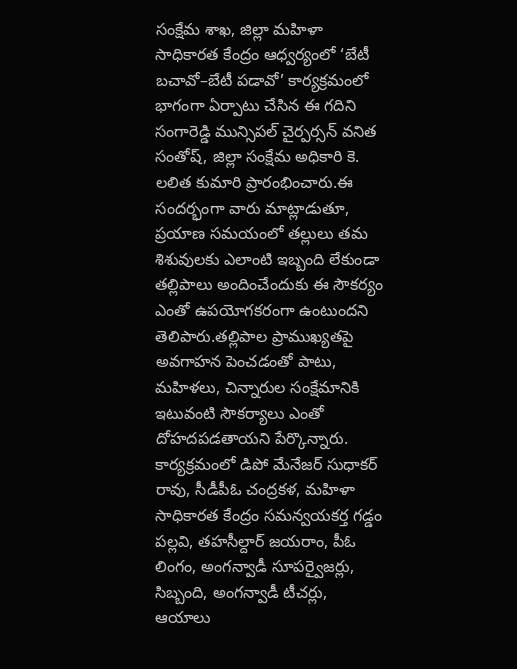సంక్షేమ శాఖ, జిల్లా మహిళా సాధికారత కేంద్రం ఆధ్వర్యంలో ‘బేటీ బచావో–బేటీ పడావో’ కార్యక్రమంలో భాగంగా ఏర్పాటు చేసిన ఈ గదిని సంగారెడ్డి మున్సిపల్ చైర్పర్సన్ వనిత సంతోష్, జిల్లా సంక్షేమ అధికారి కె. లలిత కుమారి ప్రారంభించారు.ఈ సందర్భంగా వారు మాట్లాడుతూ, ప్రయాణ సమయంలో తల్లులు తమ శిశువులకు ఎలాంటి ఇబ్బంది లేకుండా తల్లిపాలు అందించేందుకు ఈ సౌకర్యం ఎంతో ఉపయోగకరంగా ఉంటుందని తెలిపారు.తల్లిపాల ప్రాముఖ్యతపై అవగాహన పెంచడంతో పాటు, మహిళలు, చిన్నారుల సంక్షేమానికి ఇటువంటి సౌకర్యాలు ఎంతో దోహదపడతాయని పేర్కొన్నారు. కార్యక్రమంలో డిపో మేనేజర్ సుధాకర్ రావు, సీడీపీఓ చంద్రకళ, మహిళా సాధికారత కేంద్రం సమన్వయకర్త గడ్డం పల్లవి, తహసీల్దార్ జయరాం, పీఓ లింగం, అంగన్వాడీ సూపర్వైజర్లు, సిబ్బంది, అంగన్వాడీ టీచర్లు, ఆయాలు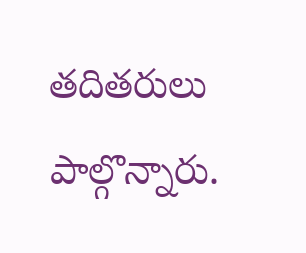తదితరులు పాల్గొన్నారు.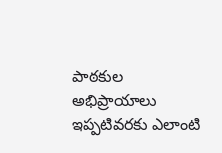పాఠకుల అభిప్రాయాలు
ఇప్పటివరకు ఎలాంటి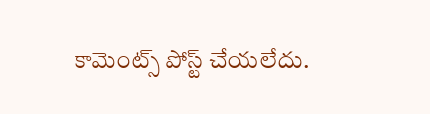కామెంట్స్ పోస్ట్ చేయలేదు.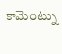కామెంట్ను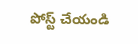పోస్ట్ చేయండి